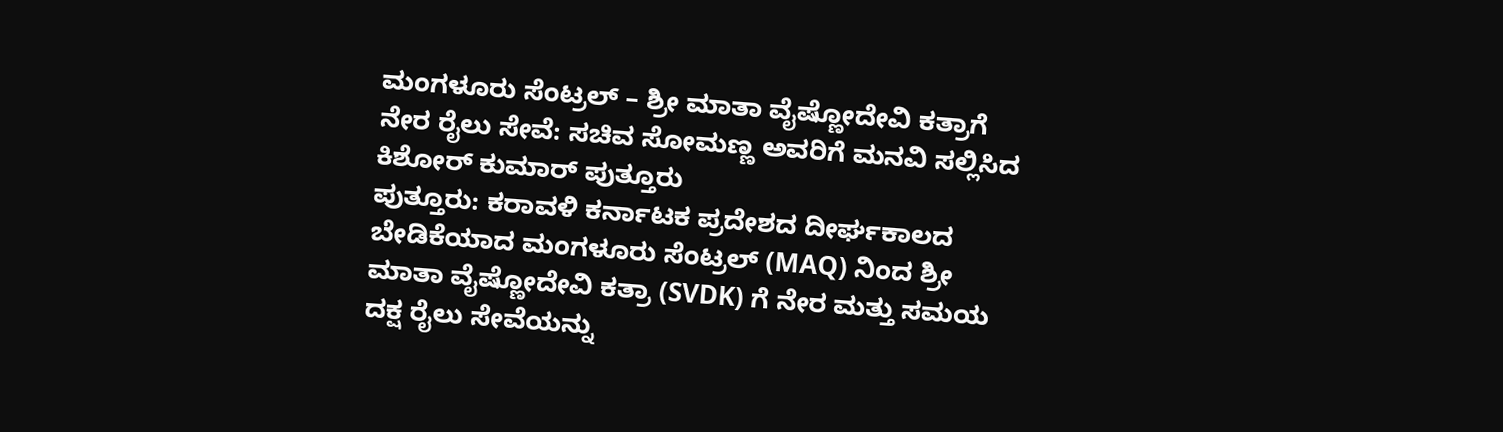ಮಂಗಳೂರು ಸೆಂಟ್ರಲ್ – ಶ್ರೀ ಮಾತಾ ವೈಷ್ಣೋದೇವಿ ಕತ್ರಾಗೆ ನೇರ ರೈಲು ಸೇವೆ: ಸಚಿವ ಸೋಮಣ್ಣ ಅವರಿಗೆ ಮನವಿ ಸಲ್ಲಿಸಿದ ಕಿಶೋರ್ ಕುಮಾರ್ ಪುತ್ತೂರು
ಪುತ್ತೂರು: ಕರಾವಳಿ ಕರ್ನಾಟಕ ಪ್ರದೇಶದ ದೀರ್ಘಕಾಲದ ಬೇಡಿಕೆಯಾದ ಮಂಗಳೂರು ಸೆಂಟ್ರಲ್ (MAQ) ನಿಂದ ಶ್ರೀ ಮಾತಾ ವೈಷ್ಣೋದೇವಿ ಕತ್ರಾ (SVDK) ಗೆ ನೇರ ಮತ್ತು ಸಮಯ ದಕ್ಷ ರೈಲು ಸೇವೆಯನ್ನು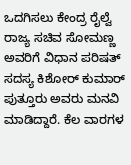ಒದಗಿಸಲು ಕೇಂದ್ರ ರೈಲ್ವೆ ರಾಜ್ಯ ಸಚಿವ ಸೋಮಣ್ಣ ಅವರಿಗೆ ವಿಧಾನ ಪರಿಷತ್ ಸದಸ್ಯ ಕಿಶೋರ್ ಕುಮಾರ್ ಪುತ್ತೂರು ಅವರು ಮನವಿ ಮಾಡಿದ್ದಾರೆ. ಕೆಲ ವಾರಗಳ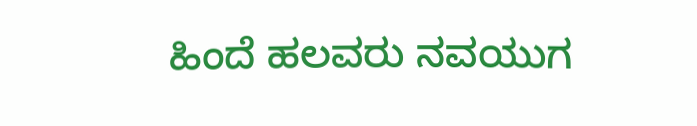ಹಿಂದೆ ಹಲವರು ನವಯುಗ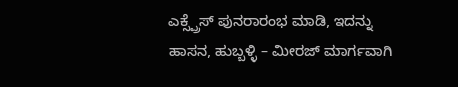ಎಕ್ಸ್ಪ್ರೆಸ್ ಪುನರಾರಂಭ ಮಾಡಿ, ಇದನ್ನು ಹಾಸನ, ಹುಬ್ಬಳ್ಳಿ – ಮೀರಜ್ ಮಾರ್ಗವಾಗಿ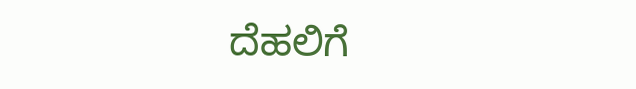ದೆಹಲಿಗೆ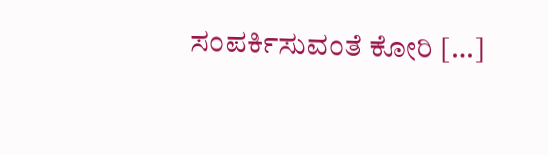ಸಂಪರ್ಕಿಸುವಂತೆ ಕೋರಿ […]